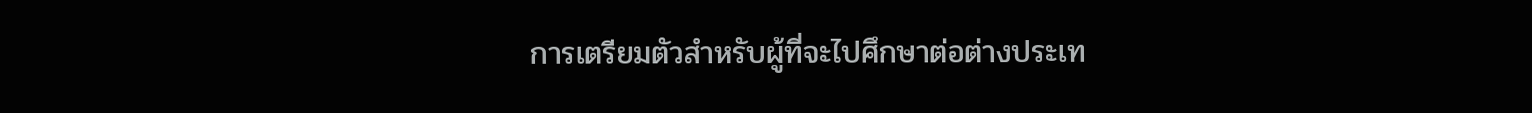การเตรียมตัวสำหรับผู้ที่จะไปศึกษาต่อต่างประเท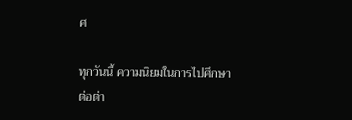ศ

ทุกวันนี้ ความนิยมในการไปศึกษาต่อต่า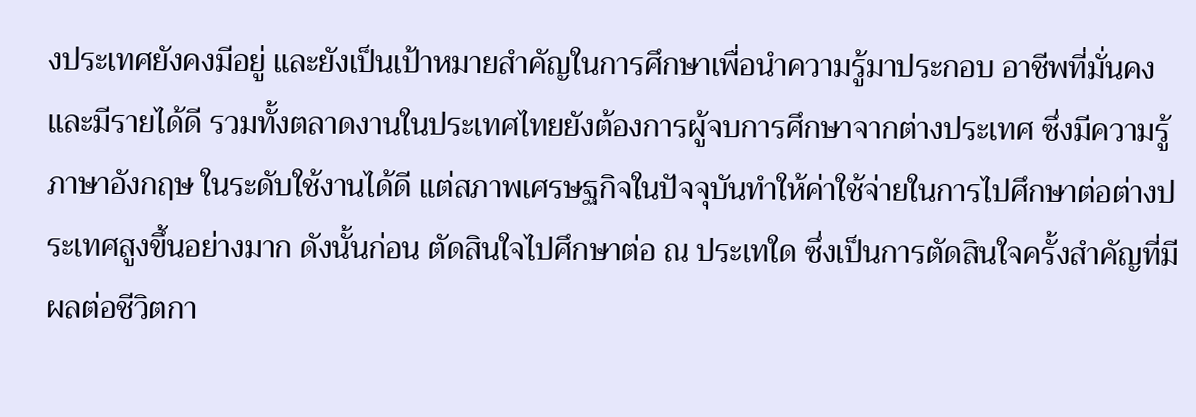งประเทศยังคงมีอยู่ และยังเป็นเป้าหมายสำคัญในการศึกษาเพื่อนำความรู้มาประกอบ อาชีพที่มั่นคงและมีรายได้ดี รวมทั้งตลาดงานในประเทศไทยยังต้องการผู้จบการศึกษาจากต่างประเทศ ซึ่งมีความรู้ภาษาอังกฤษ ในระดับใช้งานได้ดี แต่สภาพเศรษฐกิจในปัจจุบันทำให้ค่าใช้จ่ายในการไปศึกษาต่อต่างประเทศสูงขึ้นอย่างมาก ดังนั้นก่อน ตัดสินใจไปศึกษาต่อ ณ ประเทใด ซึ่งเป็นการตัดสินใจครั้งสำคัญที่มีผลต่อชีวิตกา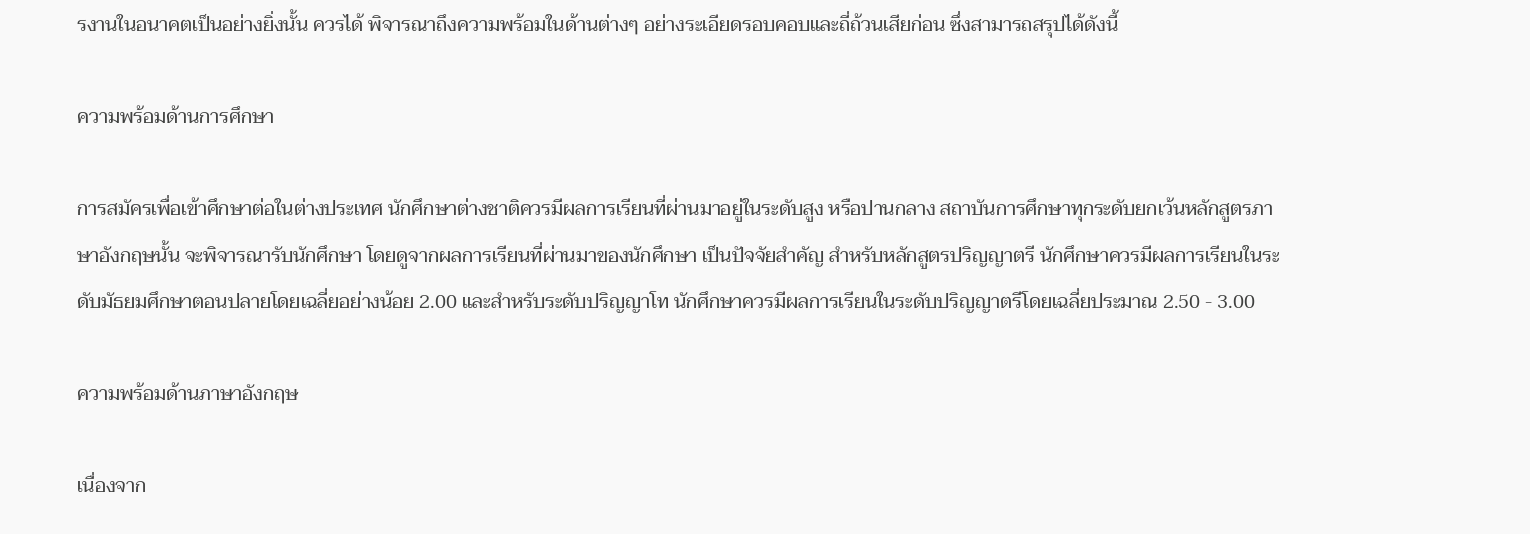รงานในอนาคตเป็นอย่างยิ่งนั้น ควรได้ พิจารณาถึงความพร้อมในด้านต่างๆ อย่างระเอียดรอบคอบและถี่ถ้วนเสียก่อน ซึ่งสามารถสรุปได้ดังนี้

ความพร้อมด้านการศึกษา

การสมัครเพื่อเข้าศึกษาต่อในต่างประเทศ นักศึกษาต่างชาติควรมีผลการเรียนที่ผ่านมาอยู่ในระดับสูง หรือปานกลาง สถาบันการศึกษาทุกระดับยกเว้นหลักสูตรภาษาอังกฤษนั้น จะพิจารณารับนักศึกษา โดยดูจากผลการเรียนที่ผ่านมาของนักศึกษา เป็นปัจจัยสำคัญ สำหรับหลักสูตรปริญญาตรี นักศึกษาควรมีผลการเรียนในระดับมัธยมศึกษาตอนปลายโดยเฉลี่ยอย่างน้อย 2.00 และสำหรับระดับปริญญาโท นักศึกษาควรมีผลการเรียนในระดับปริญญาตรีโดยเฉลี่ยประมาณ 2.50 - 3.00

ความพร้อมด้านภาษาอังกฤษ

เนื่องจาก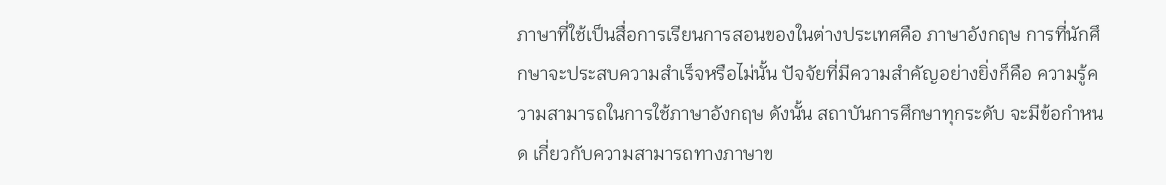ภาษาที่ใช้เป็นสื่อการเรียนการสอนของในต่างประเทศคือ ภาษาอังกฤษ การที่นักศึกษาจะประสบความสำเร็จหรือไม่นั้น ปัจจัยที่มีความสำคัญอย่างยิ่งก็คือ ความรู้ความสามารถในการใช้ภาษาอังกฤษ ดังนั้น สถาบันการศึกษาทุกระดับ จะมีข้อกำหนด เกี่ยวกับความสามารถทางภาษาข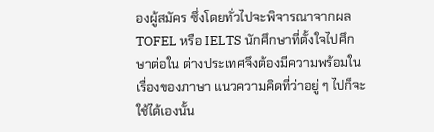องผู้สมัคร ซึ่งโดยทั่วไปจะพิจารณาจากผล TOFEL หรือ IELTS นักศึกษาที่ตั้งใจไปศึกษาต่อใน ต่างประเทศจึงต้องมีความพร้อมในเรื่องของภาษา แนวความคิดที่ว่าอยู่ ๆ ไปก็จะใช้ได้เองนั้น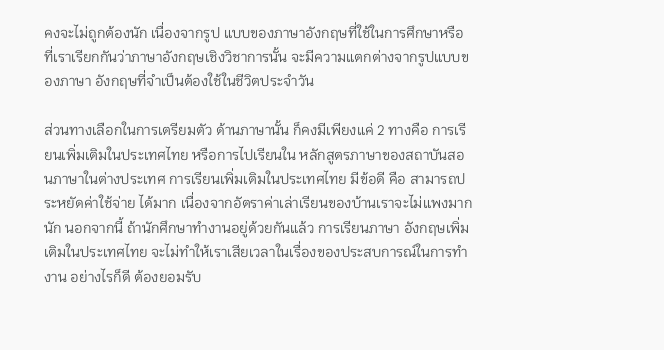คงจะไม่ถูกต้องนัก เนื่องจากรูป แบบของภาษาอังกฤษที่ใช้ในการศึกษาหรือที่เราเรียกกันว่าภาษาอังกฤษเชิงวิชาการนั้น จะมีความแตกต่างจากรูปแบบของภาษา อังกฤษที่จำเป็นต้องใช้ในชีวิตประจำวัน

ส่วนทางเลือกในการเตรียมตัว ด้านภาษานั้น ก็คงมีเพียงแค่ 2 ทางคือ การเรียนเพิ่มเติมในประเทศไทย หรือการไปเรียนใน หลักสูตรภาษาของสถาบันสอนภาษาในต่างประเทศ การเรียนเพิ่มเติมในประเทศไทย มีข้อดี คือ สามารถประหยัดค่าใช้จ่าย ได้มาก เนื่องจากอัตราค่าเล่าเรียนของบ้านเราจะไม่แพงมากนัก นอกจากนี้ ถ้านักศึกษาทำงานอยู่ด้วยกันแล้ว การเรียนภาษา อังกฤษเพิ่มเติมในประเทศไทย จะไม่ทำให้เราเสียเวลาในเรื่องของประสบการณ์ในการทำงาน อย่างไรก็ดี ต้องยอมรับ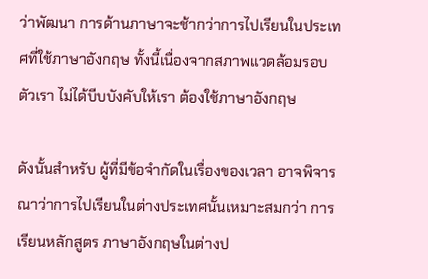ว่าพัฒนา การด้านภาษาจะช้ากว่าการไปเรียนในประเทศที่ใช้ภาษาอังกฤษ ทั้งนี้เนื่องจากสภาพแวดล้อมรอบตัวเรา ไม่ได้บีบบังคับให้เรา ต้องใช้ภาษาอังกฤษ

ดังนั้นสำหรับ ผู้ที่มีข้อจำกัดในเรื่องของเวลา อาจพิจารณาว่าการไปเรียนในต่างประเทศนั้นเหมาะสมกว่า การเรียนหลักสูตร ภาษาอังกฤษในต่างป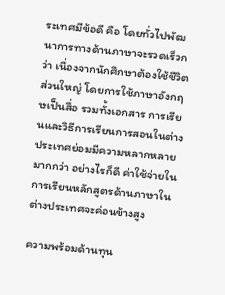ระเทศมีข้อดี คือ โดยทั่วไปพัฒนาการทางด้านภาษาจะรวดเร็วกว่า เนื่องจากนักศึกษาต้องใช้ชีวิตส่วนใหญ่ โดยการใช้ภาษาอังกฤษเป็นสื่อ รวมทั้งเอกสาร การเรียนและวิธีการเรียนการสอนในต่างประเทศย่อมมีความหลากหลายมากกว่า อย่างไรก็ดี ค่าใช้จ่ายในการเรียนหลักสูตรด้านภาษาในต่างประเทศจะค่อนข้างสูง

ความพร้อมด้านทุน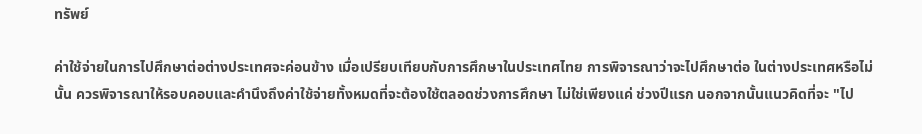ทรัพย์

ค่าใช้จ่ายในการไปศึกษาต่อต่างประเทศจะค่อนข้าง เมื่อเปรียบเทียบกับการศึกษาในประเทศไทย การพิจารณาว่าจะไปศึกษาต่อ ในต่างประเทศหรือไม่นั้น ควรพิจารณาให้รอบคอบและคำนึงถึงค่าใช้จ่ายทั้งหมดที่จะต้องใช้ตลอดช่วงการศึกษา ไม่ใช่เพียงแค่ ช่วงปีแรก นอกจากนั้นแนวคิดที่จะ "ไป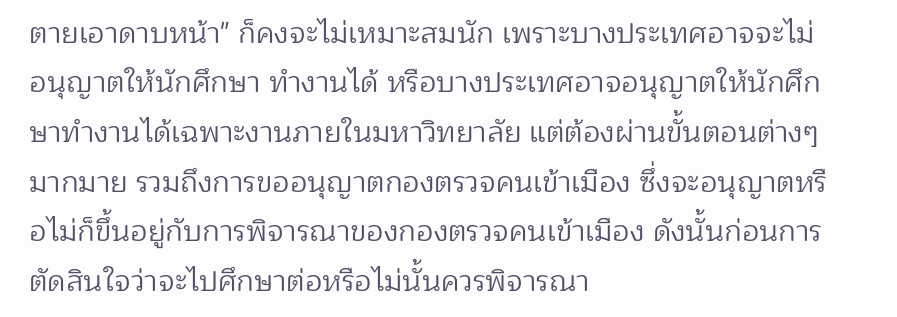ตายเอาดาบหน้า" ก็คงจะไม่เหมาะสมนัก เพราะบางประเทศอาจจะไม่อนุญาตให้นักศึกษา ทำงานได้ หรือบางประเทศอาจอนุญาตให้นักศึกษาทำงานได้เฉพาะงานภายในมหาวิทยาลัย แต่ต้องผ่านขั้นตอนต่างๆ มากมาย รวมถึงการขออนุญาตกองตรวจคนเข้าเมือง ซึ่งจะอนุญาตหรือไม่ก็ขึ้นอยู่กับการพิจารณาของกองตรวจคนเข้าเมือง ดังนั้นก่อนการ ตัดสินใจว่าจะไปศึกษาต่อหรือไม่นั้นควรพิจารณา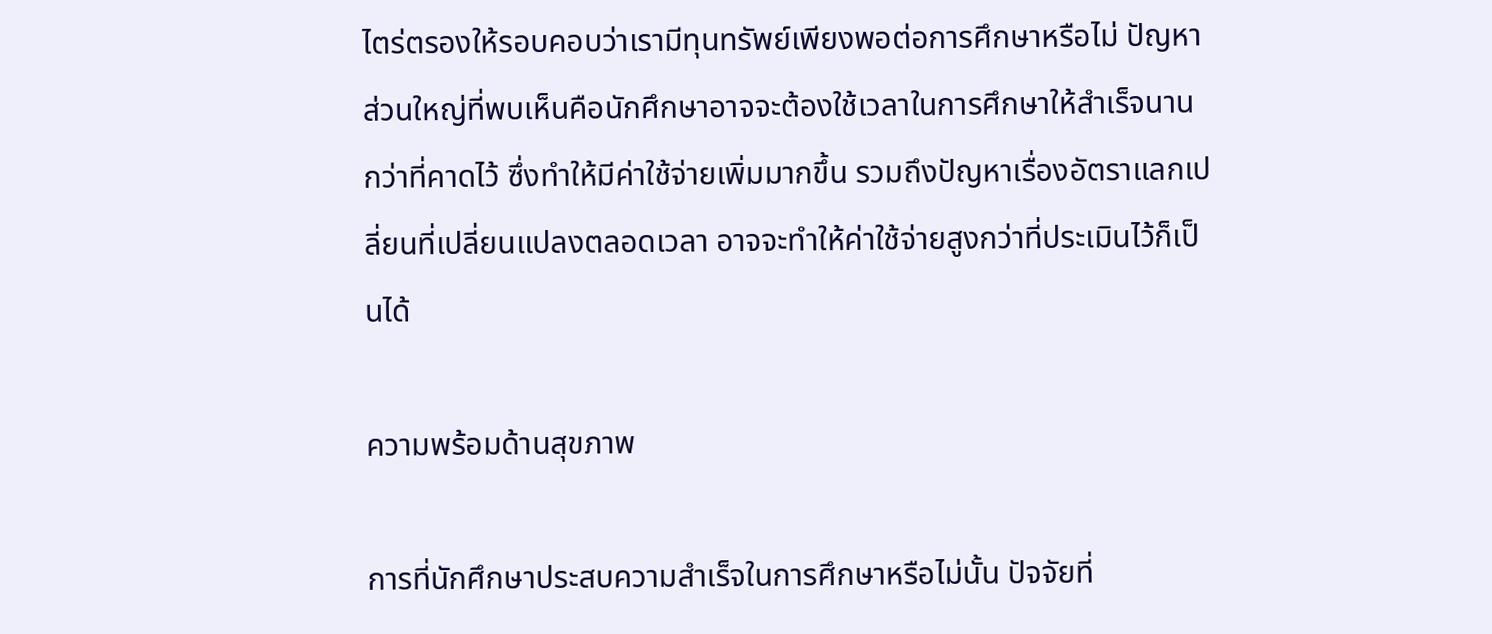ไตร่ตรองให้รอบคอบว่าเรามีทุนทรัพย์เพียงพอต่อการศึกษาหรือไม่ ปัญหาส่วนใหญ่ที่พบเห็นคือนักศึกษาอาจจะต้องใช้เวลาในการศึกษาให้สำเร็จนานกว่าที่คาดไว้ ซึ่งทำให้มีค่าใช้จ่ายเพิ่มมากขึ้น รวมถึงปัญหาเรื่องอัตราแลกเปลี่ยนที่เปลี่ยนแปลงตลอดเวลา อาจจะทำให้ค่าใช้จ่ายสูงกว่าที่ประเมินไว้ก็เป็นได้

ความพร้อมด้านสุขภาพ

การที่นักศึกษาประสบความสำเร็จในการศึกษาหรือไม่นั้น ปัจจัยที่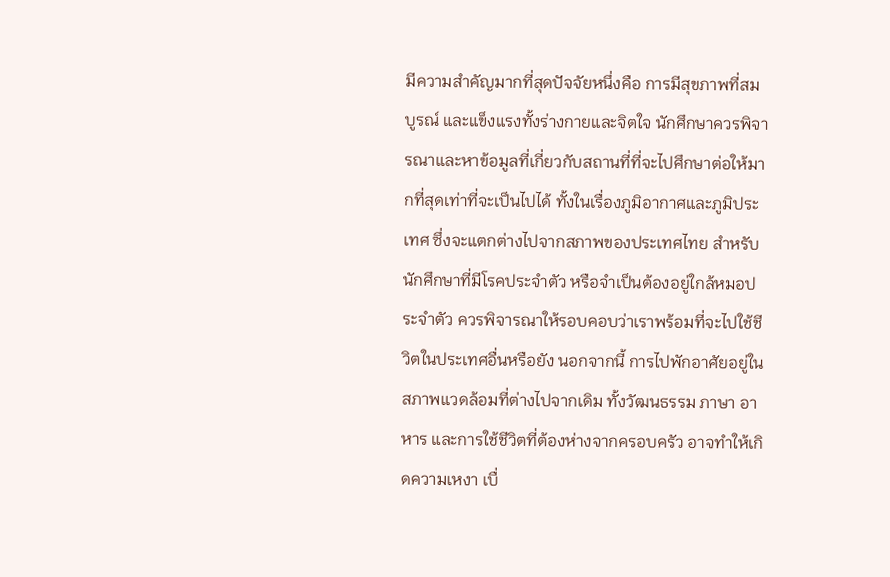มีความสำคัญมากที่สุดปัจจัยหนึ่งคือ การมีสุขภาพที่สมบูรณ์ และแข็งแรงทั้งร่างกายและจิตใจ นักศึกษาควรพิจารณาและหาข้อมูลที่เกี่ยวกับสถานที่ที่จะไปศึกษาต่อให้มากที่สุดเท่าที่จะเป็นไปได้ ทั้งในเรื่องภูมิอากาศและภูมิประเทศ ซึ่งจะแตกต่างไปจากสภาพของประเทศไทย สำหรับนักศึกษาที่มีโรคประจำตัว หรือจำเป็นต้องอยู่ใกล้หมอประจำตัว ควรพิจารณาให้รอบคอบว่าเราพร้อมที่จะไปใช้ชีวิตในประเทศอื่นหรือยัง นอกจากนี้ การไปพักอาศัยอยู่ในสภาพแวดล้อมที่ต่างไปจากเดิม ทั้งวัฒนธรรม ภาษา อาหาร และการใช้ชีวิตที่ต้องห่างจากครอบครัว อาจทำให้เกิดความเหงา เบื่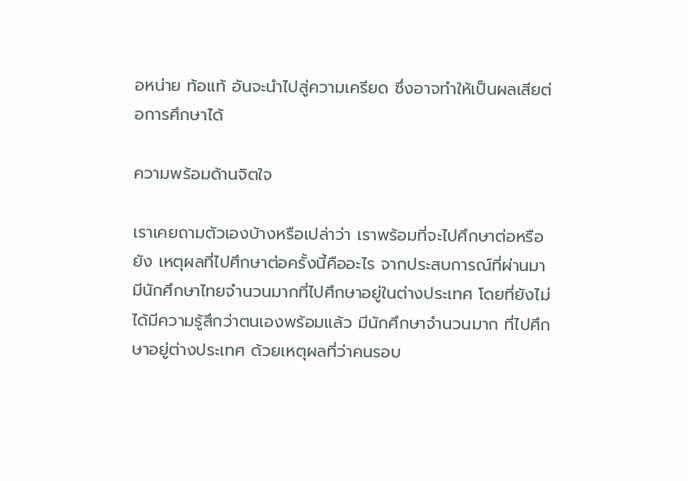อหน่าย ท้อแท้ อันจะนำไปสู่ความเครียด ซึ่งอาจทำให้เป็นผลเสียต่อการศึกษาได้

ความพร้อมด้านจิตใจ

เราเคยถามตัวเองบ้างหรือเปล่าว่า เราพร้อมที่จะไปศึกษาต่อหรือยัง เหตุผลที่ไปศึกษาต่อครั้งนี้คืออะไร จากประสบการณ์ที่ผ่านมา มีนักศึกษาไทยจำนวนมากที่ไปศึกษาอยู่ในต่างประเทศ โดยที่ยังไม่ได้มีความรู้สึกว่าตนเองพร้อมแล้ว มีนักศึกษาจำนวนมาก ที่ไปศึกษาอยู่ต่างประเทศ ด้วยเหตุผลที่ว่าคนรอบ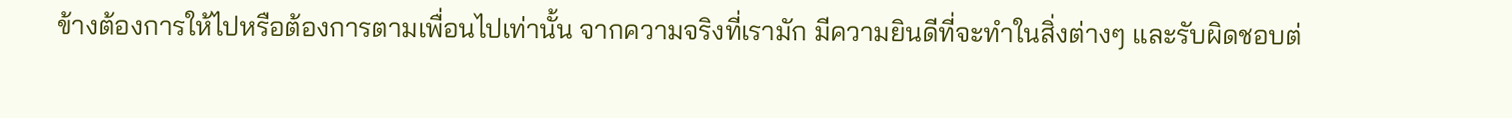ข้างต้องการให้ไปหรือต้องการตามเพื่อนไปเท่านั้น จากความจริงที่เรามัก มีความยินดีที่จะทำในสิ่งต่างๆ และรับผิดชอบต่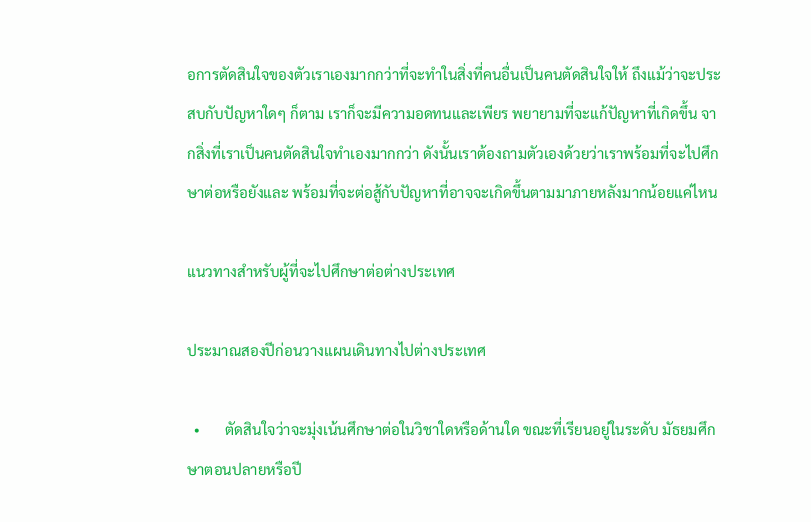อการตัดสินใจของตัวเราเองมากกว่าที่จะทำในสิ่งที่คนอื่นเป็นคนตัดสินใจให้ ถึงแม้ว่าจะประสบกับปัญหาใดๆ ก็ตาม เราก็จะมีความอดทนและเพียร พยายามที่จะแก้ปัญหาที่เกิดขึ้น จากสิ่งที่เราเป็นคนตัดสินใจทำเองมากกว่า ดังนั้นเราต้องถามตัวเองด้วยว่าเราพร้อมที่จะไปศึกษาต่อหรือยังและ พร้อมที่จะต่อสู้กับปัญหาที่อาจจะเกิดขึ้นตามมาภายหลังมากน้อยแค่ไหน

แนวทางสำหรับผู้ที่จะไปศึกษาต่อต่างประเทศ

ประมาณสองปีก่อนวางแผนเดินทางไปต่างประเทศ

  •       ตัดสินใจว่าจะมุ่งเน้นศึกษาต่อในวิชาใดหรือด้านใด ขณะที่เรียนอยู่ในระดับ มัธยมศึกษาตอนปลายหรือปี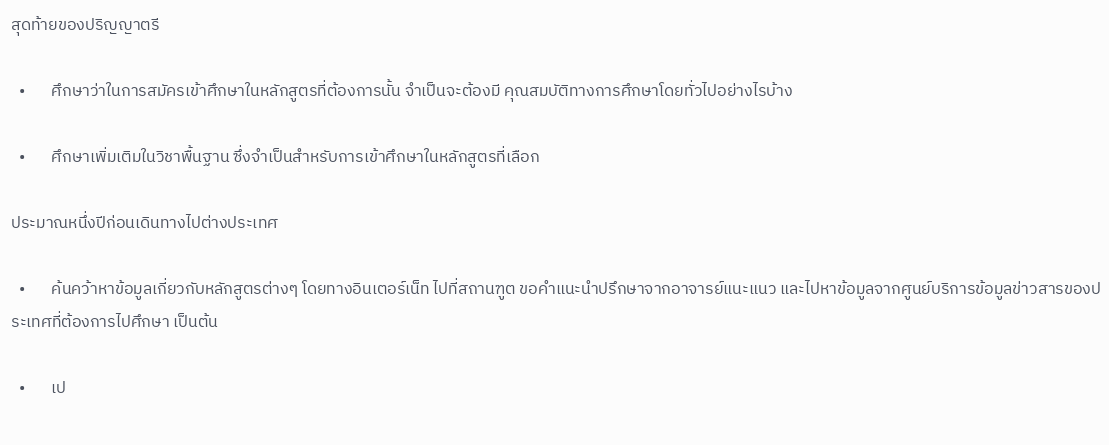สุดท้ายของปริญญาตรี

  •       ศึกษาว่าในการสมัครเข้าศึกษาในหลักสูตรที่ต้องการนั้น จำเป็นจะต้องมี คุณสมบัติทางการศึกษาโดยทั่วไปอย่างไรบ้าง

  •       ศึกษาเพิ่มเติมในวิชาพื้นฐาน ซึ่งจำเป็นสำหรับการเข้าศึกษาในหลักสูตรที่เลือก

ประมาณหนึ่งปีก่อนเดินทางไปต่างประเทศ

  •       ค้นคว้าหาข้อมูลเกี่ยวกับหลักสูตรต่างๆ โดยทางอินเตอร์เน็ท ไปที่สถานฑูต ขอคำแนะนำปรึกษาจากอาจารย์แนะแนว และไปหาข้อมูลจากศูนย์บริการข้อมูลข่าวสารของประเทศที่ต้องการไปศึกษา เป็นต้น

  •       เป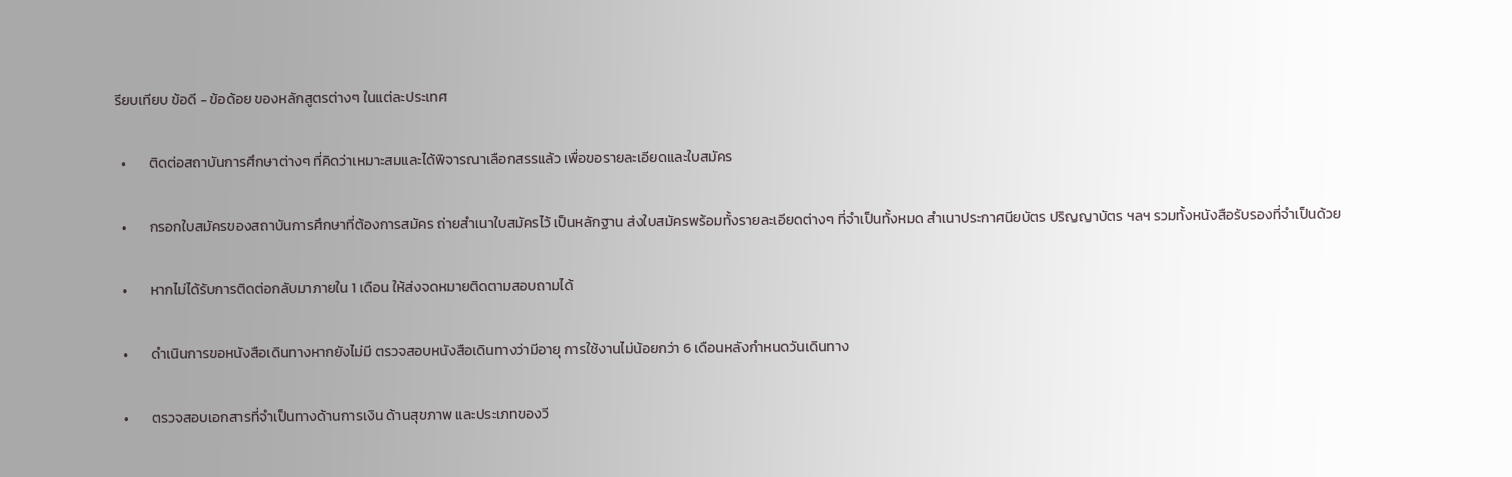รียบเทียบ ข้อดี - ข้อด้อย ของหลักสูตรต่างๆ ในแต่ละประเทศ

  •       ติดต่อสถาบันการศึกษาต่างๆ ที่คิดว่าเหมาะสมและได้พิจารณาเลือกสรรแล้ว เพื่อขอรายละเอียดและใบสมัคร

  •       กรอกใบสมัครของสถาบันการศึกษาที่ต้องการสมัคร ถ่ายสำเนาใบสมัครไว้ เป็นหลักฐาน ส่งใบสมัครพร้อมทั้งรายละเอียดต่างๆ ที่จำเป็นทั้งหมด สำเนาประกาศนียบัตร ปริญญาบัตร ฯลฯ รวมทั้งหนังสือรับรองที่จำเป็นด้วย

  •       หากไม่ได้รับการติดต่อกลับมาภายใน 1 เดือน ให้ส่งจดหมายติดตามสอบถามได้

  •       ดำเนินการขอหนังสือเดินทางหากยังไม่มี ตรวจสอบหนังสือเดินทางว่ามีอายุ การใช้งานไม่น้อยกว่า 6 เดือนหลังกำหนดวันเดินทาง

  •       ตรวจสอบเอกสารที่จำเป็นทางด้านการเงิน ด้านสุขภาพ และประเภทของวี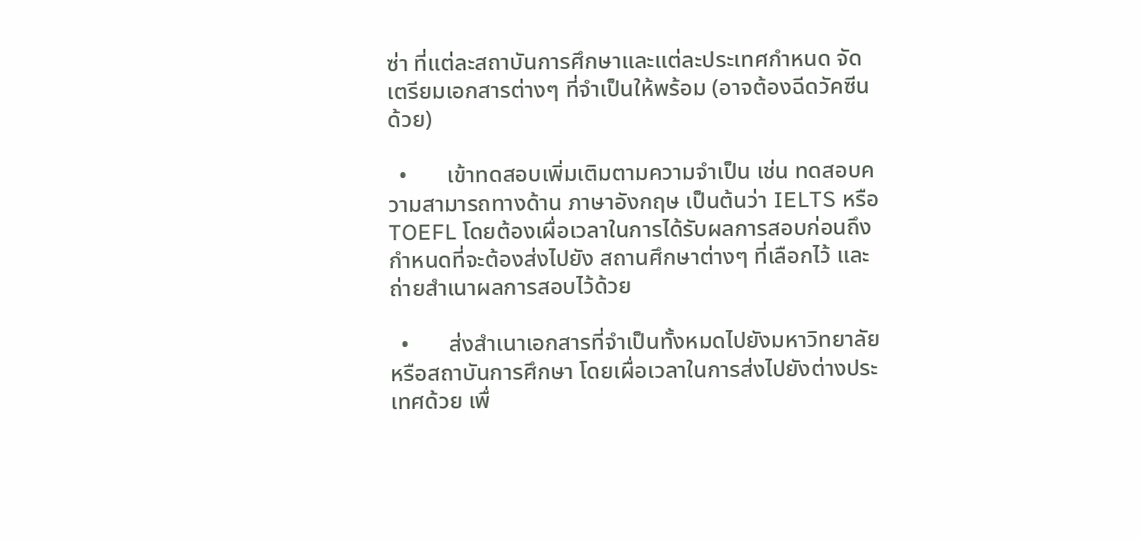ซ่า ที่แต่ละสถาบันการศึกษาและแต่ละประเทศกำหนด จัดเตรียมเอกสารต่างๆ ที่จำเป็นให้พร้อม (อาจต้องฉีดวัคซีนด้วย)

  •       เข้าทดสอบเพิ่มเติมตามความจำเป็น เช่น ทดสอบความสามารถทางด้าน ภาษาอังกฤษ เป็นต้นว่า IELTS หรือ TOEFL โดยต้องเผื่อเวลาในการได้รับผลการสอบก่อนถึงกำหนดที่จะต้องส่งไปยัง สถานศึกษาต่างๆ ที่เลือกไว้ และถ่ายสำเนาผลการสอบไว้ด้วย

  •       ส่งสำเนาเอกสารที่จำเป็นทั้งหมดไปยังมหาวิทยาลัยหรือสถาบันการศึกษา โดยเผื่อเวลาในการส่งไปยังต่างประเทศด้วย เพื่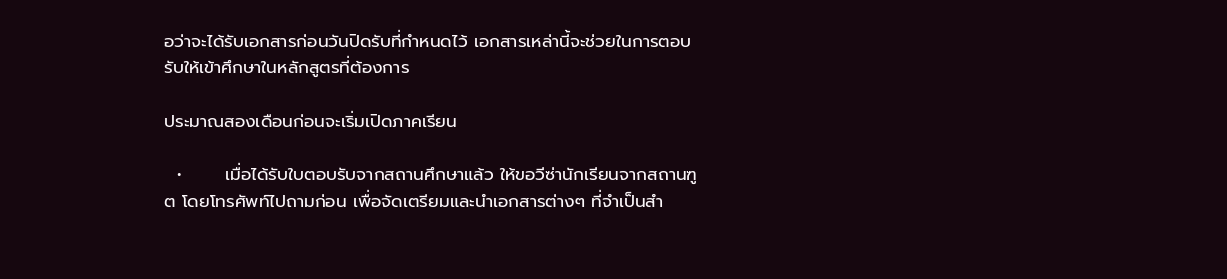อว่าจะได้รับเอกสารก่อนวันปิดรับที่กำหนดไว้ เอกสารเหล่านี้จะช่วยในการตอบ รับให้เข้าศึกษาในหลักสูตรที่ต้องการ

ประมาณสองเดือนก่อนจะเริ่มเปิดภาคเรียน

  •       เมื่อได้รับใบตอบรับจากสถานศึกษาแล้ว ให้ขอวีซ่านักเรียนจากสถานฑูต โดยโทรศัพท์ไปถามก่อน เพื่อจัดเตรียมและนำเอกสารต่างๆ ที่จำเป็นสำ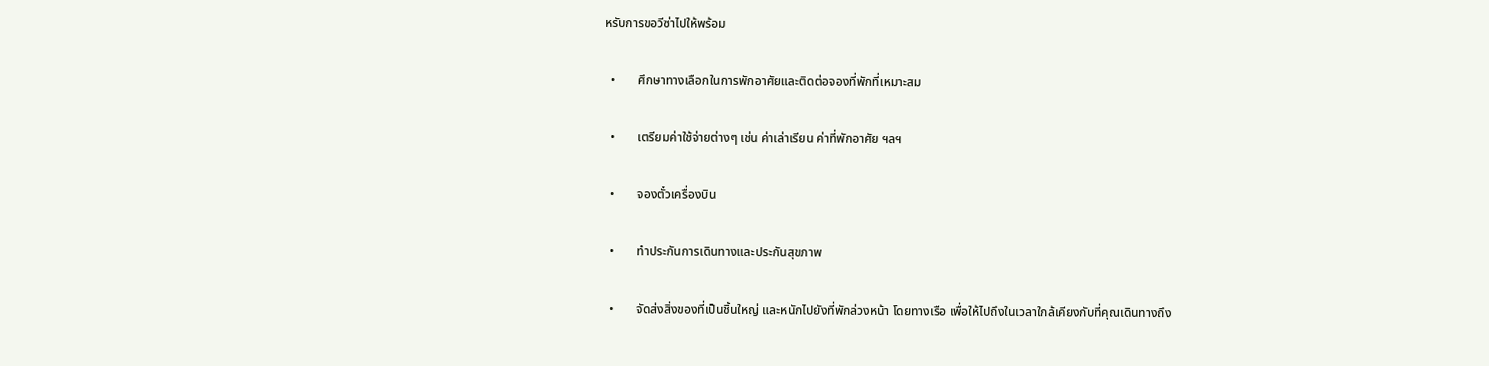หรับการขอวีซ่าไปให้พร้อม

  •       ศึกษาทางเลือกในการพักอาศัยและติดต่อจองที่พักที่เหมาะสม

  •       เตรียมค่าใช้จ่ายต่างๆ เช่น ค่าเล่าเรียน ค่าที่พักอาศัย ฯลฯ

  •       จองตั๋วเครื่องบิน

  •       ทำประกันการเดินทางและประกันสุขภาพ

  •       จัดส่งสิ่งของที่เป็นชิ้นใหญ่ และหนักไปยังที่พักล่วงหน้า โดยทางเรือ เพื่อให้ไปถึงในเวลาใกล้เคียงกับที่คุณเดินทางถึง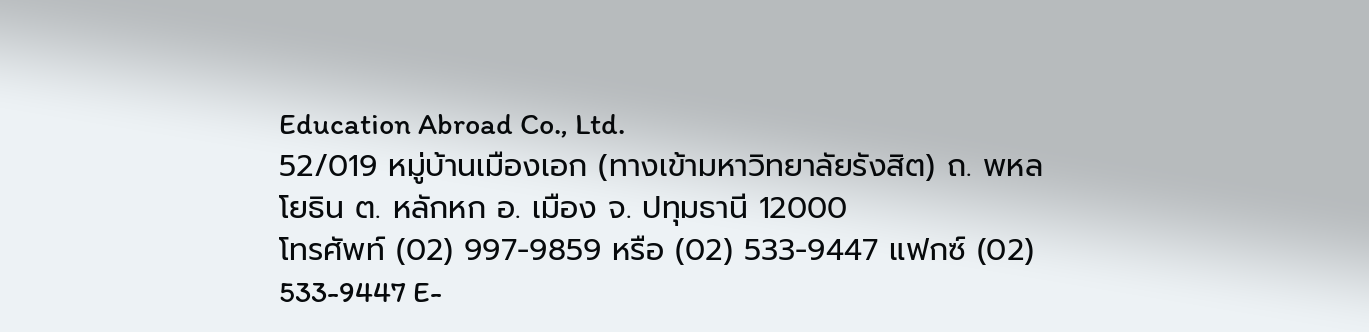Education Abroad Co., Ltd.
52/019 หมู่บ้านเมืองเอก (ทางเข้ามหาวิทยาลัยรังสิต) ถ. พหลโยธิน ต. หลักหก อ. เมือง จ. ปทุมธานี 12000
โทรศัพท์ (02) 997-9859 หรือ (02) 533-9447 แฟกซ์ (02) 533-9447 E-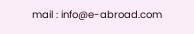mail : info@e-abroad.com